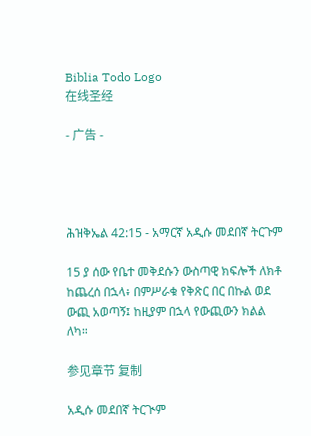Biblia Todo Logo
在线圣经

- 广告 -




ሕዝቅኤል 42:15 - አማርኛ አዲሱ መደበኛ ትርጉም

15 ያ ሰው የቤተ መቅደሱን ውስጣዊ ክፍሎች ለክቶ ከጨረሰ በኋላ፥ በምሥራቁ የቅጽር በር በኩል ወደ ውጪ አወጣኝ፤ ከዚያም በኋላ የውጪውን ክልል ለካ።

参见章节 复制

አዲሱ መደበኛ ትርጒም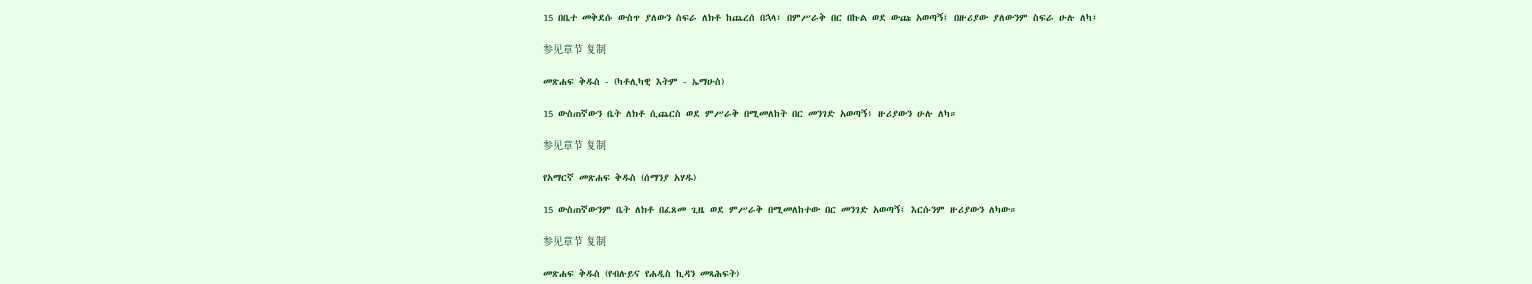15 በቤተ መቅደሱ ውስጥ ያለውን ስፍራ ለክቶ ከጨረሰ በኋላ፣ በምሥራቅ በር በኩል ወደ ውጩ አወጣኝ፤ በዙሪያው ያለውንም ስፍራ ሁሉ ለካ፤

参见章节 复制

መጽሐፍ ቅዱስ - (ካቶሊካዊ እትም - ኤማሁስ)

15 ውስጠኛውን ቤት ለክቶ ሲጨርስ ወደ ምሥራቅ በሚመለከት በር መንገድ አወጣኝ፥ ዙሪያውን ሁሉ ለካ።

参见章节 复制

የአማርኛ መጽሐፍ ቅዱስ (ሰማንያ አሃዱ)

15 ውስጠኛውንም ቤት ለክቶ በፈጸመ ጊዜ ወደ ምሥራቅ በሚመለከተው በር መንገድ አወጣኝ፤ እርሱንም ዙሪያውን ለካው።

参见章节 复制

መጽሐፍ ቅዱስ (የብሉይና የሐዲስ ኪዳን መጻሕፍት)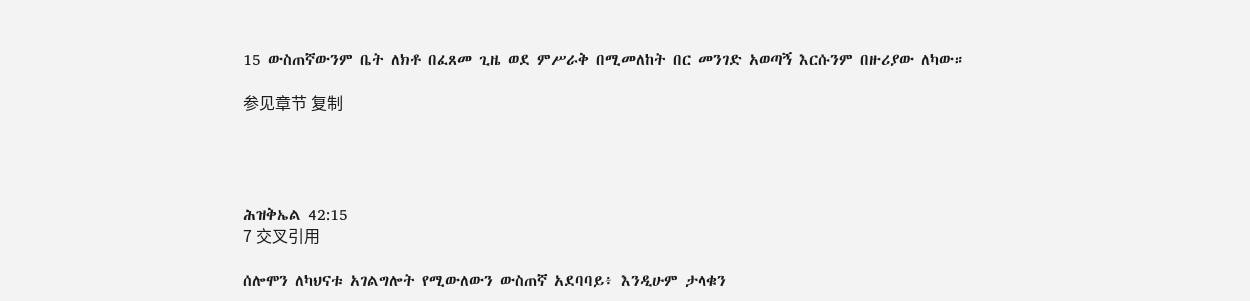15 ውስጠኛውንም ቤት ለክቶ በፈጸመ ጊዜ ወደ ምሥራቅ በሚመለከት በር መንገድ አወጣኝ እርሱንም በዙሪያው ለካው።

参见章节 复制




ሕዝቅኤል 42:15
7 交叉引用

ሰሎሞን ለካህናቱ አገልግሎት የሚውለውን ውስጠኛ አደባባይ፥ እንዲሁም ታላቁን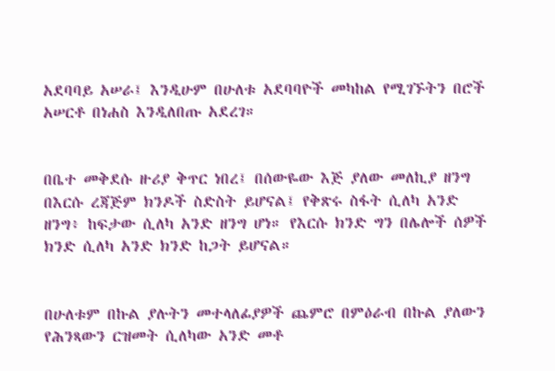አደባባይ አሠራ፤ እንዲሁም በሁለቱ አደባባዮች መካከል የሚገኙትን በሮች አሠርቶ በነሐስ እንዲለበጡ አደረገ።


በቤተ መቅደሱ ዙሪያ ቅጥር ነበረ፤ በሰውዬው እጅ ያለው መለኪያ ዘንግ በእርሱ ረጃጅም ክንዶች ስድስት ይሆናል፤ የቅጽሩ ስፋት ሲለካ አንድ ዘንግ፥ ከፍታው ሲለካ አንድ ዘንግ ሆነ። የእርሱ ክንድ ግን በሌሎች ሰዎች ክንድ ሲለካ አንድ ክንድ ከጋት ይሆናል።


በሁለቱም በኩል ያሉትን መተላለፊያዎች ጨምሮ በምዕራብ በኩል ያለውን የሕንጻውን ርዝመት ሲለካው አንድ መቶ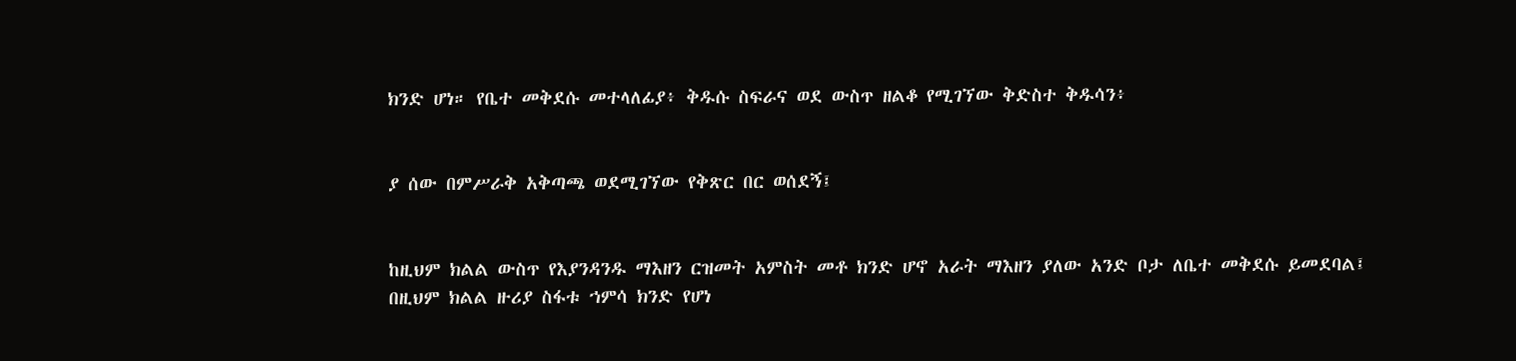ክንድ ሆነ። የቤተ መቅደሱ መተላለፊያ፥ ቅዱሱ ስፍራና ወደ ውስጥ ዘልቆ የሚገኘው ቅድስተ ቅዱሳን፥


ያ ሰው በምሥራቅ አቅጣጫ ወደሚገኘው የቅጽር በር ወሰደኝ፤


ከዚህም ክልል ውስጥ የእያንዳንዱ ማእዘን ርዝመት አምስት መቶ ክንድ ሆኖ አራት ማእዘን ያለው አንድ ቦታ ለቤተ መቅደሱ ይመደባል፤ በዚህም ክልል ዙሪያ ስፋቱ ኀምሳ ክንድ የሆነ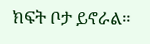ክፍት ቦታ ይኖራል።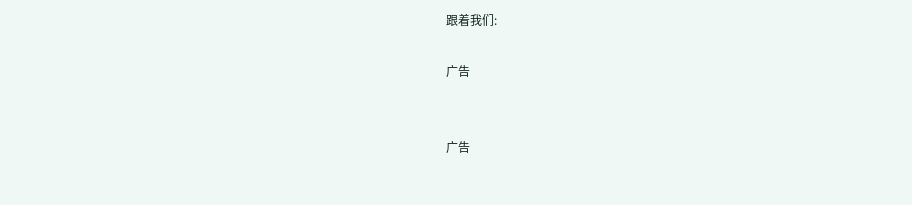跟着我们:

广告


广告